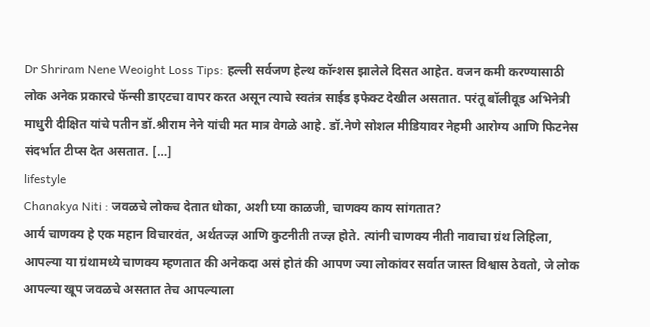Dr Shriram Nene Weoight Loss Tips: हल्ली सर्वजण हेल्थ कॉन्शस झालेले दिसत आहेत. वजन कमी करण्यासाठी लोक अनेक प्रकारचे फॅन्सी डाएटचा वापर करत असून त्याचे स्वतंत्र साईड इफेक्ट देखील असतात. परंतू बॉलीवूड अभिनेत्री माधुरी दीक्षित यांचे पतीन डॉ.श्रीराम नेने यांची मत मात्र वेगळे आहे. डॉ.नेणे सोशल मीडियावर नेहमी आरोग्य आणि फिटनेस संदर्भात टीप्स देत असतात. […]
lifestyle
Chanakya Niti : जवळचे लोकच देतात धोका, अशी घ्या काळजी, चाणक्य काय सांगतात?
आर्य चाणक्य हे एक महान विचारवंत, अर्थतज्ज्ञ आणि कुटनीती तज्ज्ञ होते. त्यांनी चाणक्य नीती नावाचा ग्रंथ लिहिला, आपल्या या ग्रंथामध्ये चाणक्य म्हणतात की अनेकदा असं होतं की आपण ज्या लोकांवर सर्वात जास्त विश्वास ठेवतो, जे लोक आपल्या खूप जवळचे असतात तेच आपल्याला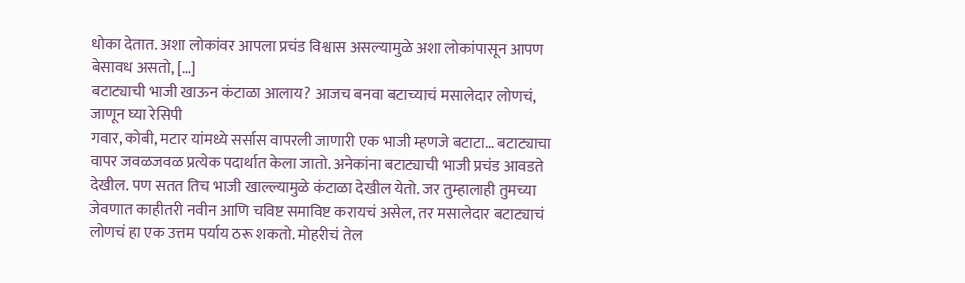धोका देतात. अशा लोकांवर आपला प्रचंड विश्वास असल्यामुळे अशा लोकांपासून आपण बेसावध असतो, […]
बटाट्याची भाजी खाऊन कंटाळा आलाय? आजच बनवा बटाच्याचं मसालेदार लोणचं, जाणून घ्या रेसिपी
गवार, कोबी, मटार यांमध्ये सर्सास वापरली जाणारी एक भाजी म्हणजे बटाटा… बटाट्याचा वापर जवळजवळ प्रत्येक पदार्थात केला जातो. अनेकांना बटाट्याची भाजी प्रचंड आवडते देखील. पण सतत तिच भाजी खाल्ल्यामुळे कंटाळा देखील येतो. जर तुम्हालाही तुमच्या जेवणात काहीतरी नवीन आणि चविष्ट समाविष्ट करायचं असेल, तर मसालेदार बटाट्याचं लोणचं हा एक उत्तम पर्याय ठरू शकतो. मोहरीचं तेल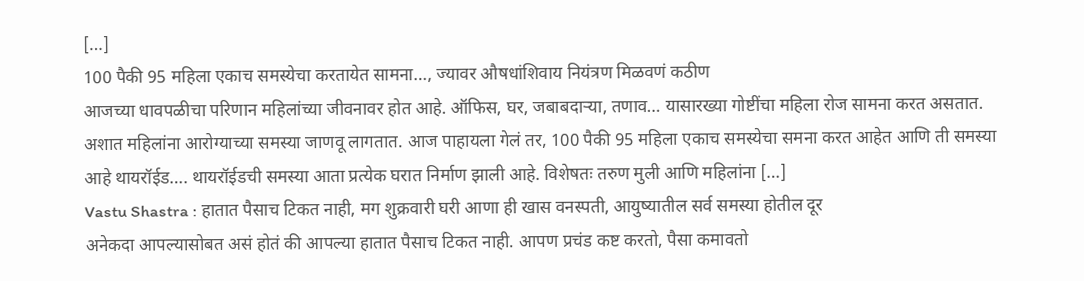[…]
100 पैकी 95 महिला एकाच समस्येचा करतायेत सामना…, ज्यावर औषधांशिवाय नियंत्रण मिळवणं कठीण
आजच्या धावपळीचा परिणान महिलांच्या जीवनावर होत आहे. ऑफिस, घर, जबाबदाऱ्या, तणाव… यासारख्या गोष्टींचा महिला रोज सामना करत असतात. अशात महिलांना आरोग्याच्या समस्या जाणवू लागतात. आज पाहायला गेलं तर, 100 पैकी 95 महिला एकाच समस्येचा समना करत आहेत आणि ती समस्या आहे थायरॉईड…. थायरॉईडची समस्या आता प्रत्येक घरात निर्माण झाली आहे. विशेषतः तरुण मुली आणि महिलांना […]
Vastu Shastra : हातात पैसाच टिकत नाही, मग शुक्रवारी घरी आणा ही खास वनस्पती, आयुष्यातील सर्व समस्या होतील दूर
अनेकदा आपल्यासोबत असं होतं की आपल्या हातात पैसाच टिकत नाही. आपण प्रचंड कष्ट करतो, पैसा कमावतो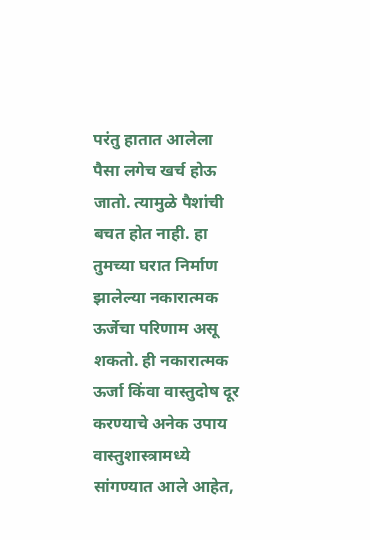परंतु हातात आलेला पैसा लगेच खर्च होऊ जातो. त्यामुळे पैशांची बचत होत नाही. हा तुमच्या घरात निर्माण झालेल्या नकारात्मक ऊर्जेचा परिणाम असू शकतो. ही नकारात्मक ऊर्जा किंवा वास्तुदोष दूर करण्याचे अनेक उपाय वास्तुशास्त्रामध्ये सांगण्यात आले आहेत,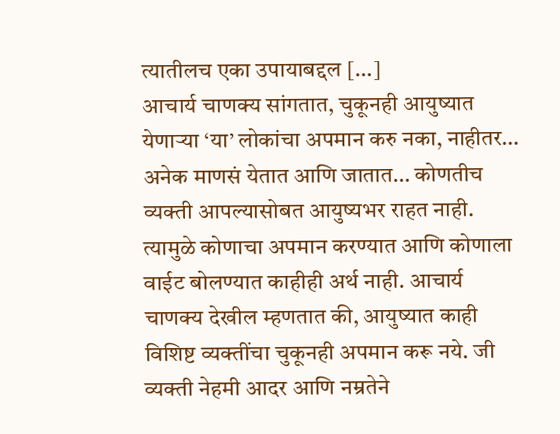त्यातीलच एका उपायाबद्दल […]
आचार्य चाणक्य सांगतात, चुकूनही आयुष्यात येणाऱ्या ‘या’ लोकांचा अपमान करु नका, नाहीतर…
अनेक माणसं येतात आणि जातात… कोणतीच व्यक्ती आपल्यासोबत आयुष्यभर राहत नाही. त्यामुळे कोणाचा अपमान करण्यात आणि कोणाला वाईट बोलण्यात काहीही अर्थ नाही. आचार्य चाणक्य देखील म्हणतात की, आयुष्यात काही विशिष्ट व्यक्तींचा चुकूनही अपमान करू नये. जी व्यक्ती नेहमी आदर आणि नम्रतेने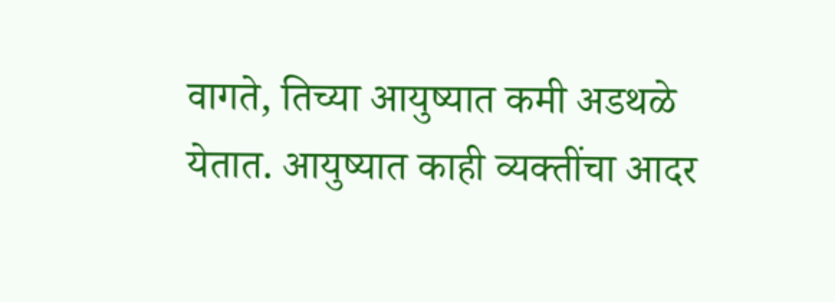वागते, तिच्या आयुष्यात कमी अडथळे येतात. आयुष्यात काही व्यक्तींचा आदर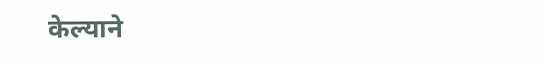केल्याने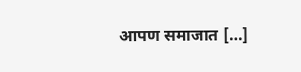आपण समाजात […]